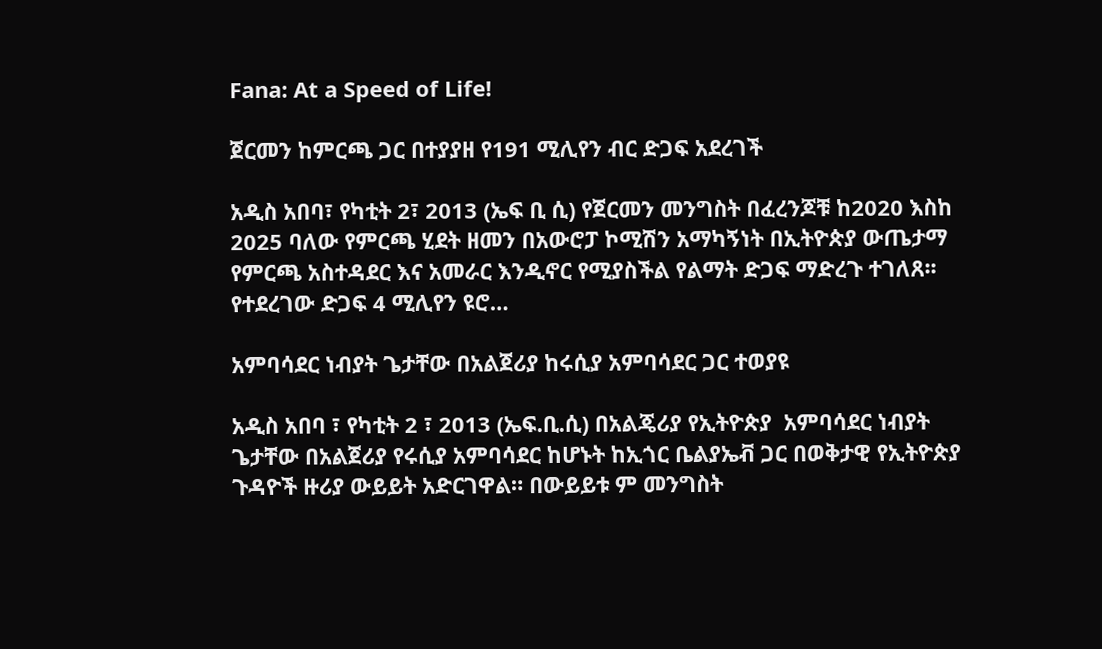Fana: At a Speed of Life!

ጀርመን ከምርጫ ጋር በተያያዘ የ191 ሚሊየን ብር ድጋፍ አደረገች

አዲስ አበባ፣ የካቲት 2፣ 2013 (ኤፍ ቢ ሲ) የጀርመን መንግስት በፈረንጆቹ ከ2020 እስከ 2025 ባለው የምርጫ ሂደት ዘመን በአውሮፓ ኮሚሽን አማካኝነት በኢትዮጵያ ውጤታማ የምርጫ አስተዳደር እና አመራር እንዲኖር የሚያስችል የልማት ድጋፍ ማድረጉ ተገለጸ፡፡ የተደረገው ድጋፍ 4 ሚሊየን ዩሮ…

አምባሳደር ነብያት ጌታቸው በአልጀሪያ ከሩሲያ አምባሳደር ጋር ተወያዩ

አዲስ አበባ ፣ የካቲት 2 ፣ 2013 (ኤፍ.ቢ.ሲ) በአልጄሪያ የኢትዮጵያ  አምባሳደር ነብያት ጌታቸው በአልጀሪያ የሩሲያ አምባሳደር ከሆኑት ከኢጎር ቤልያኤቭ ጋር በወቅታዊ የኢትዮጵያ ጉዳዮች ዙሪያ ውይይት አድርገዋል። በውይይቱ ም መንግስት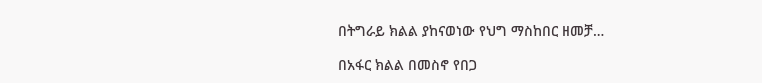በትግራይ ክልል ያከናወነው የህግ ማስከበር ዘመቻ…

በአፋር ክልል በመስኖ የበጋ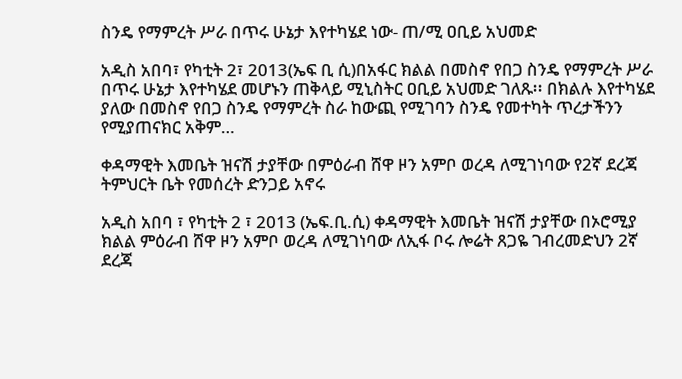ስንዴ የማምረት ሥራ በጥሩ ሁኔታ እየተካሄደ ነው- ጠ/ሚ ዐቢይ አህመድ

አዲስ አበባ፣ የካቲት 2፣ 2013(ኤፍ ቢ ሲ)በአፋር ክልል በመስኖ የበጋ ስንዴ የማምረት ሥራ በጥሩ ሁኔታ እየተካሄደ መሆኑን ጠቅላይ ሚኒስትር ዐቢይ አህመድ ገለጹ፡፡ በክልሉ እየተካሄደ ያለው በመስኖ የበጋ ስንዴ የማምረት ስራ ከውጪ የሚገባን ስንዴ የመተካት ጥረታችንን የሚያጠናክር አቅም…

ቀዳማዊት እመቤት ዝናሽ ታያቸው በምዕራብ ሸዋ ዞን አምቦ ወረዳ ለሚገነባው የ2ኛ ደረጃ ትምህርት ቤት የመሰረት ድንጋይ አኖሩ

አዲስ አበባ ፣ የካቲት 2 ፣ 2013 (ኤፍ.ቢ.ሲ) ቀዳማዊት እመቤት ዝናሽ ታያቸው በኦሮሚያ ክልል ምዕራብ ሸዋ ዞን አምቦ ወረዳ ለሚገነባው ለኢፋ ቦሩ ሎሬት ጸጋዬ ገብረመድህን 2ኛ ደረጃ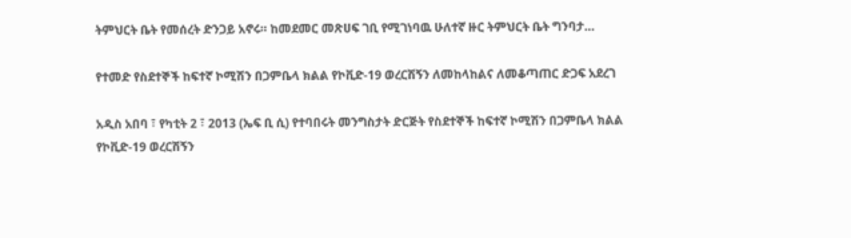ትምህርት ቤት የመሰረት ድንጋይ አኖሩ። ከመደመር መጽሀፍ ገቢ የሚገነባዉ ሁለተኛ ዙር ትምህርት ቤት ግንባታ…

የተመድ የስደተኞች ከፍተኛ ኮሚሽን በጋምቤላ ክልል የኮቪድ-19 ወረርሽኝን ለመከላከልና ለመቆጣጠር ድጋፍ አደረገ

አዲስ አበባ ፣ የካቲት 2 ፣ 2013 (ኤፍ ቢ ሲ) የተባበሩት መንግስታት ድርጅት የስደተኞች ከፍተኛ ኮሚሽን በጋምቤላ ክልል የኮቪድ-19 ወረርሽኝን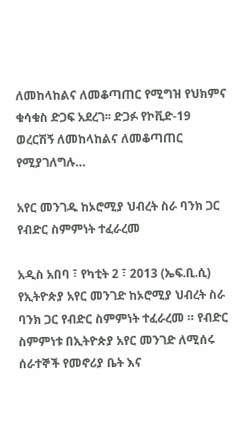ለመከላከልና ለመቆጣጠር የሚግዝ የህክምና ቁሳቁስ ድጋፍ አደረገ፡፡ ድጋፉ የኮቪድ-19 ወረርሽኝ ለመከላከልና ለመቆጣጠር የሚያገለግሉ…

አየር መንገዱ ከኦሮሚያ ህብረት ስራ ባንክ ጋር የብድር ስምምነት ተፈራረመ

አዲስ አበባ ፣ የካቲት 2 ፣ 2013 (ኤፍ.ቢ.ሲ) የኢትዮጵያ አየር መንገድ ከኦሮሚያ ህብረት ስራ ባንክ ጋር የብድር ስምምነት ተፈራረመ ። የብድር ስምምነቱ በኢትዮጵያ አየር መንገድ ለሚሰሩ ሰራተኞች የመኖሪያ ቤት እና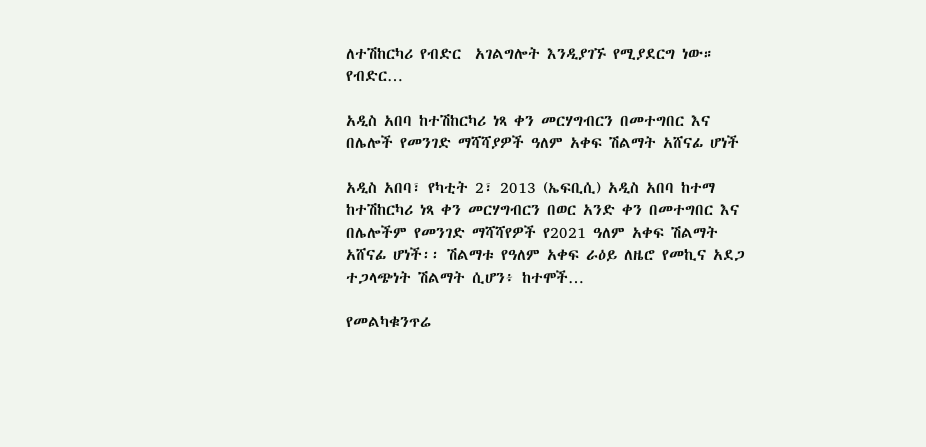ለተሽከርካሪ የብድር  አገልግሎት እንዲያገኙ የሚያደርግ ነው። የብድር…

አዲስ አበባ ከተሽከርካሪ ነጻ ቀን መርሃግብርን በመተግበር እና በሌሎች የመንገድ ማሻሻያዎች ዓለም አቀፍ ሽልማት አሸናፊ ሆነች

አዲስ አበባ፣ የካቲት 2፣ 2013 (ኤፍቢሲ) አዲስ አበባ ከተማ ከተሽከርካሪ ነጻ ቀን መርሃግብርን በወር አንድ ቀን በመተግበር እና በሌሎችም የመንገድ ማሻሻየዎች የ2021 ዓለም አቀፍ ሽልማት አሸናፊ ሆነች፡፡ ሽልማቱ የዓለም አቀፍ ራዕይ ለዜሮ የመኪና አደጋ ተጋላጭነት ሽልማት ሲሆን፥ ከተሞች…

የመልካቁንጥሬ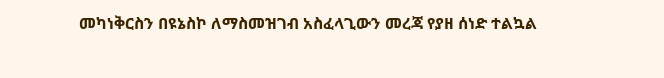መካነቅርስን በዩኔስኮ ለማስመዝገብ አስፈላጊውን መረጃ የያዘ ሰነድ ተልኳል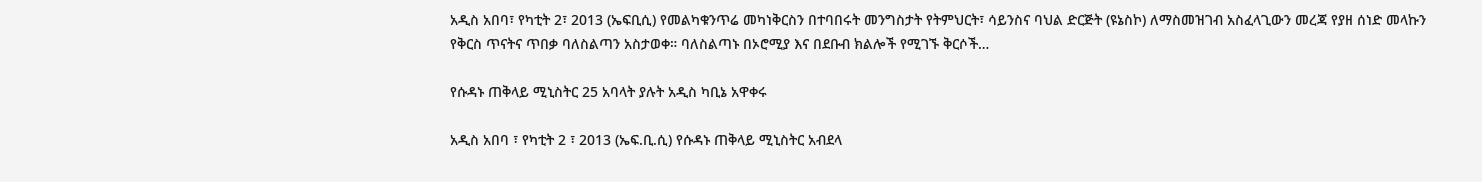አዲስ አበባ፣ የካቲት 2፣ 2013 (ኤፍቢሲ) የመልካቁንጥሬ መካነቅርስን በተባበሩት መንግስታት የትምህርት፣ ሳይንስና ባህል ድርጅት (ዩኔስኮ) ለማስመዝገብ አስፈላጊውን መረጃ የያዘ ሰነድ መላኩን የቅርስ ጥናትና ጥበቃ ባለስልጣን አስታወቀ። ባለስልጣኑ በኦሮሚያ እና በደቡብ ክልሎች የሚገኙ ቅርሶች…

የሱዳኑ ጠቅላይ ሚኒስትር 25 አባላት ያሉት አዲስ ካቢኔ አዋቀሩ

አዲስ አበባ ፣ የካቲት 2 ፣ 2013 (ኤፍ.ቢ.ሲ) የሱዳኑ ጠቅላይ ሚኒስትር አብደላ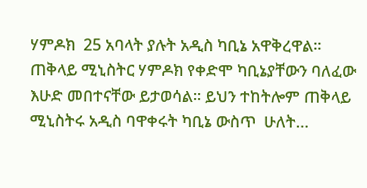ሃምዶክ  25 አባላት ያሉት አዲስ ካቢኔ አዋቅረዋል። ጠቅላይ ሚኒስትር ሃምዶክ የቀድሞ ካቢኔያቸውን ባለፈው እሁድ መበተናቸው ይታወሳል፡፡ ይህን ተከትሎም ጠቅላይ ሚኒስትሩ አዲስ ባዋቀሩት ካቢኔ ውስጥ  ሁለት…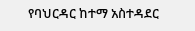የባህርዳር ከተማ አስተዳደር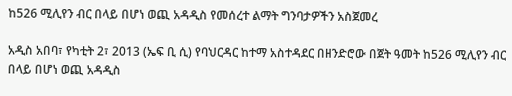ከ526 ሚሊየን ብር በላይ በሆነ ወጪ አዳዲስ የመሰረተ ልማት ግንባታዎችን አስጀመረ

አዲስ አበባ፣ የካቲት 2፣ 2013 (ኤፍ ቢ ሲ) የባህርዳር ከተማ አስተዳደር በዘንድሮው በጀት ዓመት ከ526 ሚሊየን ብር በላይ በሆነ ወጪ አዳዲስ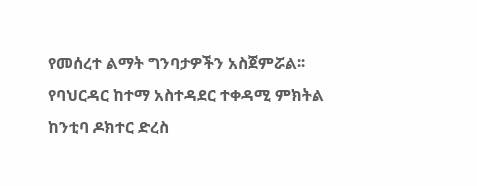የመሰረተ ልማት ግንባታዎችን አስጀምሯል፡፡ የባህርዳር ከተማ አስተዳደር ተቀዳሚ ምክትል ከንቲባ ዶክተር ድረስ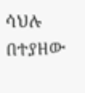ሳህሉ በተያዘው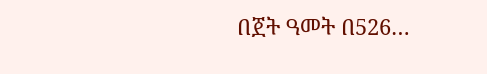በጀት ዓመት በ526…